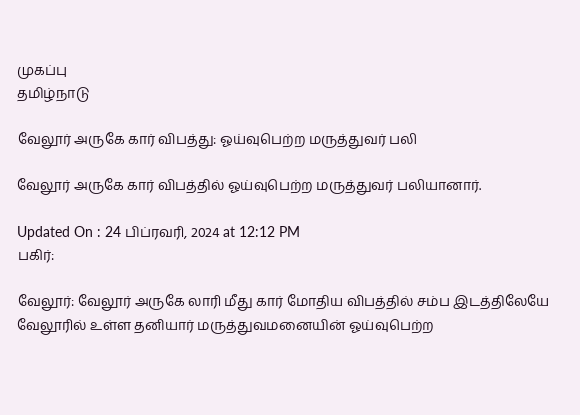முகப்பு
தமிழ்நாடு

வேலூர் அருகே கார் விபத்து: ஓய்வுபெற்ற மருத்துவர் பலி

வேலூர் அருகே கார் விபத்தில் ஓய்வுபெற்ற மருத்துவர் பலியானார்.

Updated On : 24 பிப்ரவரி, 2024 at 12:12 PM
பகிர்:

வேலூர்: வேலூர் அருகே லாரி மீது கார் மோதிய விபத்தில் சம்ப இடத்திலேயே வேலூரில் உள்ள தனியார் மருத்துவமனையின் ஓய்வுபெற்ற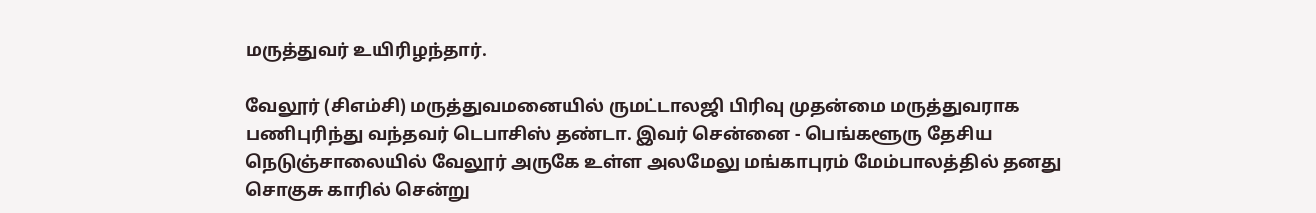மருத்துவர் உயிரிழந்தார்.

வேலூர் (சிஎம்சி) மருத்துவமனையில் ருமட்டாலஜி பிரிவு முதன்மை மருத்துவராக பணிபுரிந்து வந்தவர் டெபாசிஸ் தண்டா. இவர் சென்னை - பெங்களூரு தேசிய நெடுஞ்சாலையில் வேலூர் அருகே உள்ள அலமேலு மங்காபுரம் மேம்பாலத்தில் தனது சொகுசு காரில் சென்று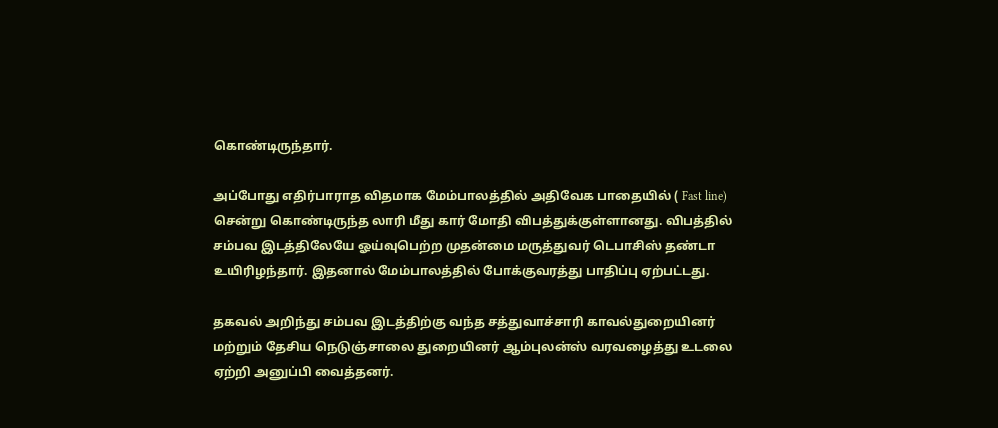கொண்டிருந்தார்.

அப்போது எதிர்பாராத விதமாக மேம்பாலத்தில் அதிவேக பாதையில் ( Fast line) சென்று கொண்டிருந்த லாரி மீது கார் மோதி விபத்துக்குள்ளானது. விபத்தில் சம்பவ இடத்திலேயே ஓய்வுபெற்ற முதன்மை மருத்துவர் டெபாசிஸ் தண்டா உயிரிழந்தார். இதனால் மேம்பாலத்தில் போக்குவரத்து பாதிப்பு ஏற்பட்டது.

தகவல் அறிந்து சம்பவ இடத்திற்கு வந்த சத்துவாச்சாரி காவல்துறையினர் மற்றும் தேசிய நெடுஞ்சாலை துறையினர் ஆம்புலன்ஸ் வரவழைத்து உடலை ஏற்றி அனுப்பி வைத்தனர்.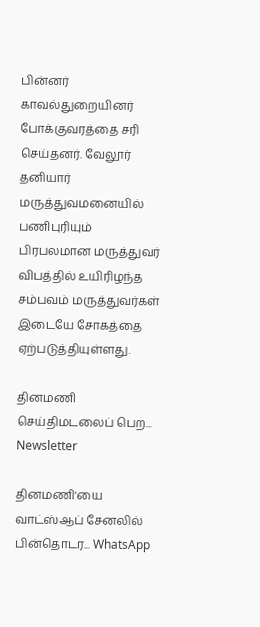பின்னர் காவல்துறையினர் போக்குவரத்தை சரி செய்தனர். வேலூர் தனியார் மருத்துவமனையில் பணிபுரியும் பிரபலமான மருத்துவர் விபத்தில் உயிரிழந்த சம்பவம் மருத்துவர்கள் இடையே சோகத்தை ஏற்படுத்தியுள்ளது.

தினமணி செய்திமடலைப் பெற... Newsletter

தினமணி'யை வாட்ஸ்ஆப் சேனலில் பின்தொடர... WhatsApp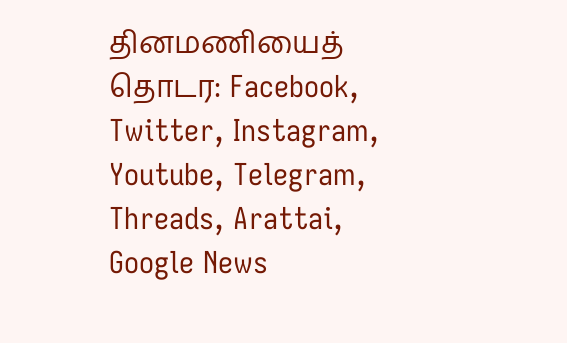தினமணியைத் தொடர: Facebook, Twitter, Instagram, Youtube, Telegram, Threads, Arattai, Google News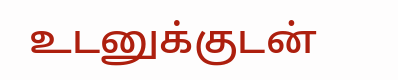உடனுக்குடன்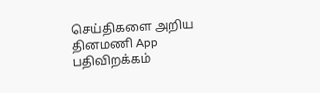செய்திகளை அறிய தினமணி App பதிவிறக்கம்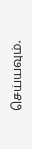செய்யவும்.